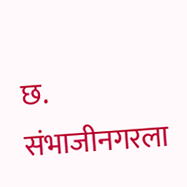छ. संभाजीनगरला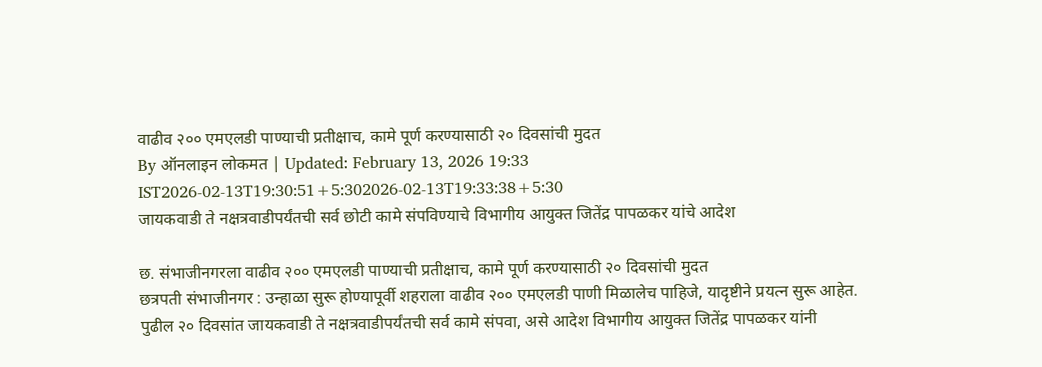वाढीव २०० एमएलडी पाण्याची प्रतीक्षाच, कामे पूर्ण करण्यासाठी २० दिवसांची मुदत
By ऑनलाइन लोकमत | Updated: February 13, 2026 19:33 IST2026-02-13T19:30:51+5:302026-02-13T19:33:38+5:30
जायकवाडी ते नक्षत्रवाडीपर्यंतची सर्व छोटी कामे संपविण्याचे विभागीय आयुक्त जितेंद्र पापळकर यांचे आदेश

छ. संभाजीनगरला वाढीव २०० एमएलडी पाण्याची प्रतीक्षाच, कामे पूर्ण करण्यासाठी २० दिवसांची मुदत
छत्रपती संभाजीनगर : उन्हाळा सुरू होण्यापूर्वी शहराला वाढीव २०० एमएलडी पाणी मिळालेच पाहिजे, यादृष्टीने प्रयत्न सुरू आहेत. पुढील २० दिवसांत जायकवाडी ते नक्षत्रवाडीपर्यंतची सर्व कामे संपवा, असे आदेश विभागीय आयुक्त जितेंद्र पापळकर यांनी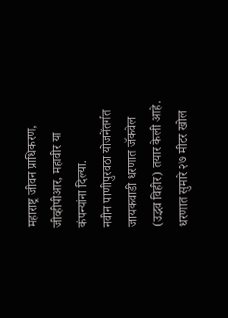महाराष्ट्र जीवन प्राधिकरण, जीव्हीपीआर, महावीर या कंपन्यांना दिल्या.
नवीन पाणीपुरवठा योजनेंतर्गत जायकवाडी धरणात जॅकवेल (उद्भव विहीर) तयार केली आहे. धरणात सुमारे २७ मीटर खोल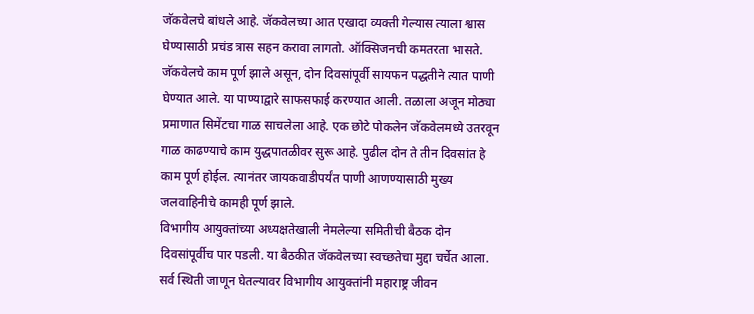जॅकवेलचे बांधले आहे. जॅकवेलच्या आत एखादा व्यक्ती गेल्यास त्याला श्वास घेण्यासाठी प्रचंड त्रास सहन करावा लागतो. ऑक्सिजनची कमतरता भासते. जॅकवेलचे काम पूर्ण झाले असून, दोन दिवसांपूर्वी सायफन पद्धतीने त्यात पाणी घेण्यात आले. या पाण्याद्वारे साफसफाई करण्यात आली. तळाला अजून मोठ्या प्रमाणात सिमेंटचा गाळ साचलेला आहे. एक छोटे पोकलेन जॅकवेलमध्ये उतरवून गाळ काढण्याचे काम युद्धपातळीवर सुरू आहे. पुढील दोन ते तीन दिवसांत हे काम पूर्ण होईल. त्यानंतर जायकवाडीपर्यंत पाणी आणण्यासाठी मुख्य जलवाहिनीचे कामही पूर्ण झाले.
विभागीय आयुक्तांच्या अध्यक्षतेखाली नेमलेल्या समितीची बैठक दोन दिवसांपूर्वीच पार पडली. या बैठकीत जॅकवेलच्या स्वच्छतेचा मुद्दा चर्चेत आला. सर्व स्थिती जाणून घेतल्यावर विभागीय आयुक्तांनी महाराष्ट्र जीवन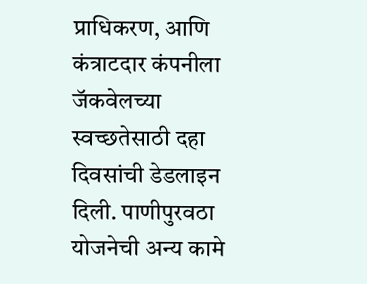प्राधिकरण, आणि कंत्राटदार कंपनीला जॅकवेलच्या स्वच्छतेसाठी दहा दिवसांची डेडलाइन दिली. पाणीपुरवठा योजनेची अन्य कामे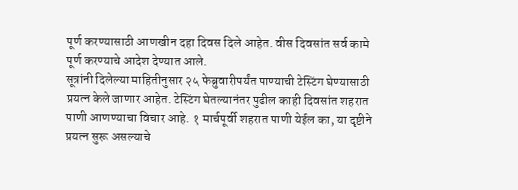पूर्ण करण्यासाठी आणखीन दहा दिवस दिले आहेत. वीस दिवसांत सर्व कामे पूर्ण करण्याचे आदेश देण्यात आले.
सूत्रांनी दिलेल्या माहितीनुसार २५ फेब्रुवारीपर्यंत पाण्याची टेस्टिंग घेण्यासाठी प्रयत्न केले जाणार आहेत. टेस्टिंग घेतल्यानंतर पुढील काही दिवसांत शहरात पाणी आणण्याचा विचार आहे. १ मार्चपूर्वी शहरात पाणी येईल का, या दृष्टीने प्रयत्न सुरू असल्याचे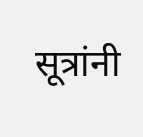सूत्रांनी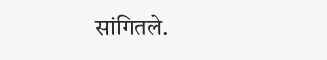सांगितले.